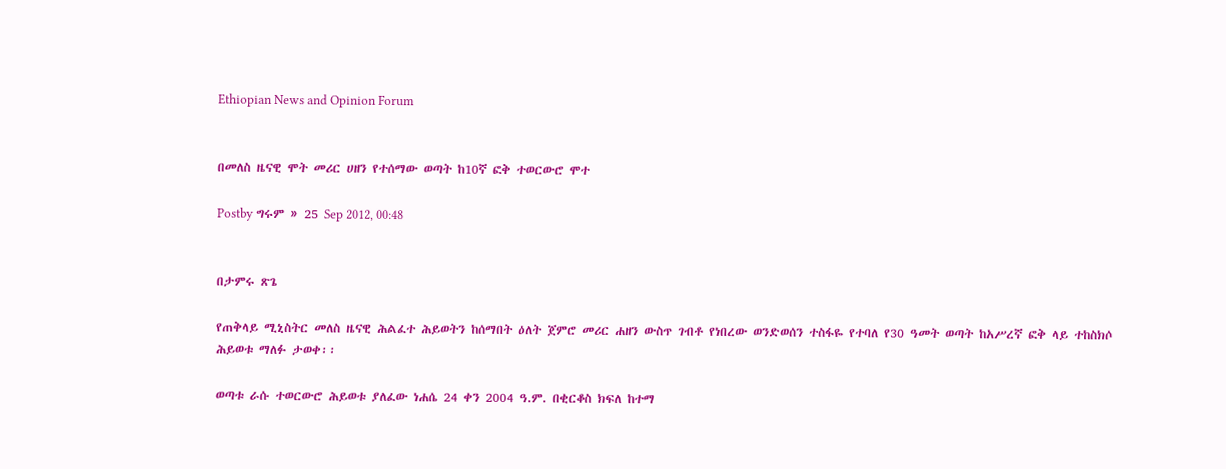Ethiopian News and Opinion Forum


በመለስ ዜናዊ ሞት መሪር ሀዘን የተሰማው ወጣት ከ10ኛ ፎቅ ተወርውሮ ሞተ

Postby ግሩም » 25 Sep 2012, 00:48


በታምሩ ጽጌ

የጠቅላይ ሚኒስትር መለስ ዜናዊ ሕልፈተ ሕይወትን ከሰማበት ዕለት ጀምሮ መሪር ሐዘን ውስጥ ገብቶ የነበረው ወንድወሰን ተስፋዬ የተባለ የ30 ዓመት ወጣት ከአሥረኛ ፎቅ ላይ ተከስክሶ ሕይወቱ ማለፉ ታወቀ፡፡

ወጣቱ ራሱ ተወርውሮ ሕይወቱ ያለፈው ነሐሴ 24 ቀን 2004 ዓ.ም. በቂርቆስ ክፍለ ከተማ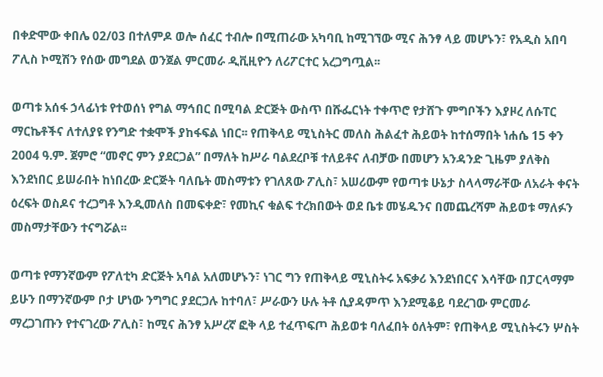በቀድሞው ቀበሌ 02/03 በተለምዶ ወሎ ሰፈር ተብሎ በሚጠራው አካባቢ ከሚገኘው ሚና ሕንፃ ላይ መሆኑን፣ የአዲስ አበባ ፖሊስ ኮሚሽን የሰው መግደል ወንጀል ምርመራ ዲቪዚዮን ለሪፖርተር አረጋግጧል፡፡

ወጣቱ አሰፋ ኃላፊነቱ የተወሰነ የግል ማኅበር በሚባል ድርጅት ውስጥ በሹፌርነት ተቀጥሮ የታሸጉ ምግቦችን እያዞረ ለሱፐር ማርኬቶችና ለተለያዩ የንግድ ተቋሞች ያከፋፍል ነበር፡፡ የጠቅላይ ሚኒስትር መለስ ሕልፈተ ሕይወት ከተሰማበት ነሐሴ 15 ቀን 2004 ዓ.ም. ጀምሮ “መኖር ምን ያደርጋል” በማለት ከሥራ ባልደረቦቹ ተለይቶና ለብቻው በመሆን አንዳንድ ጊዜም ያለቅስ እንደነበር ይሠራበት ከነበረው ድርጅት ባለቤት መስማቱን የገለጸው ፖሊስ፣ አሠሪውም የወጣቱ ሁኔታ ስላላማራቸው ለአራት ቀናት ዕረፍት ወስዶና ተረጋግቶ እንዲመለስ በመፍቀድ፣ የመኪና ቁልፍ ተረክበውት ወደ ቤቱ መሄዱንና በመጨረሻም ሕይወቱ ማለፉን መስማታቸውን ተናግሯል፡፡

ወጣቱ የማንኛውም የፖለቲካ ድርጅት አባል አለመሆኑን፣ ነገር ግን የጠቅላይ ሚኒስትሩ አፍቃሪ እንደነበርና እሳቸው በፓርላማም ይሁን በማንኛውም ቦታ ሆነው ንግግር ያደርጋሉ ከተባለ፣ ሥራውን ሁሉ ትቶ ሲያዳምጥ እንደሚቆይ ባደረገው ምርመራ ማረጋገጡን የተናገረው ፖሊስ፣ ከሚና ሕንፃ አሥረኛ ፎቅ ላይ ተፈጥፍጦ ሕይወቱ ባለፈበት ዕለትም፣ የጠቅላይ ሚኒስትሩን ሦስት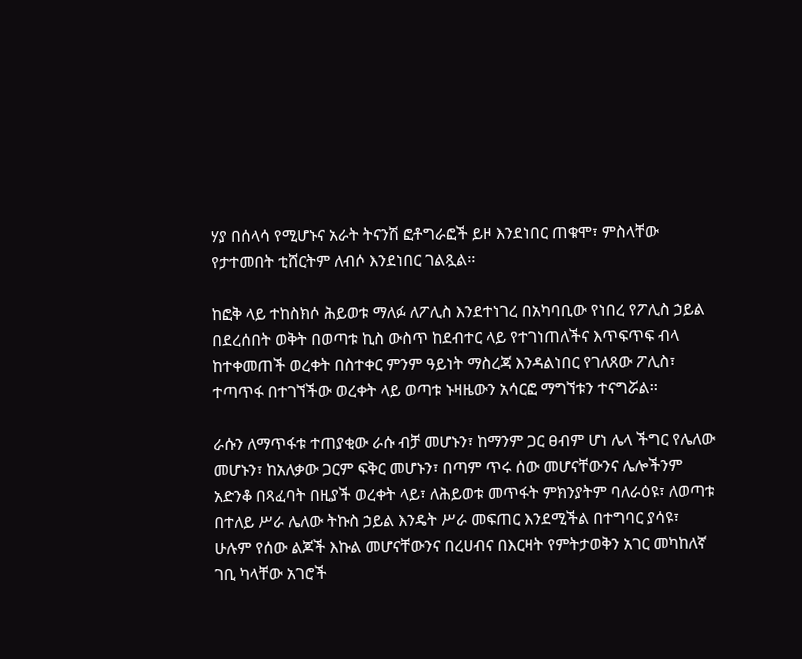ሃያ በሰላሳ የሚሆኑና አራት ትናንሽ ፎቶግራፎች ይዞ እንደነበር ጠቁሞ፣ ምስላቸው የታተመበት ቲሸርትም ለብሶ እንደነበር ገልጿል፡፡

ከፎቅ ላይ ተከስክሶ ሕይወቱ ማለፉ ለፖሊስ እንደተነገረ በአካባቢው የነበረ የፖሊስ ኃይል በደረሰበት ወቅት በወጣቱ ኪስ ውስጥ ከደብተር ላይ የተገነጠለችና እጥፍጥፍ ብላ ከተቀመጠች ወረቀት በስተቀር ምንም ዓይነት ማስረጃ እንዳልነበር የገለጸው ፖሊስ፣ ተጣጥፋ በተገኘችው ወረቀት ላይ ወጣቱ ኑዛዜውን አሳርፎ ማግኘቱን ተናግሯል፡፡

ራሱን ለማጥፋቱ ተጠያቂው ራሱ ብቻ መሆኑን፣ ከማንም ጋር ፀብም ሆነ ሌላ ችግር የሌለው መሆኑን፣ ከአለቃው ጋርም ፍቅር መሆኑን፣ በጣም ጥሩ ሰው መሆናቸውንና ሌሎችንም አድንቆ በጻፈባት በዚያች ወረቀት ላይ፣ ለሕይወቱ መጥፋት ምክንያትም ባለራዕዩ፣ ለወጣቱ በተለይ ሥራ ሌለው ትኩስ ኃይል እንዴት ሥራ መፍጠር እንደሚችል በተግባር ያሳዩ፣ ሁሉም የሰው ልጆች እኩል መሆናቸውንና በረሀብና በእርዛት የምትታወቅን አገር መካከለኛ ገቢ ካላቸው አገሮች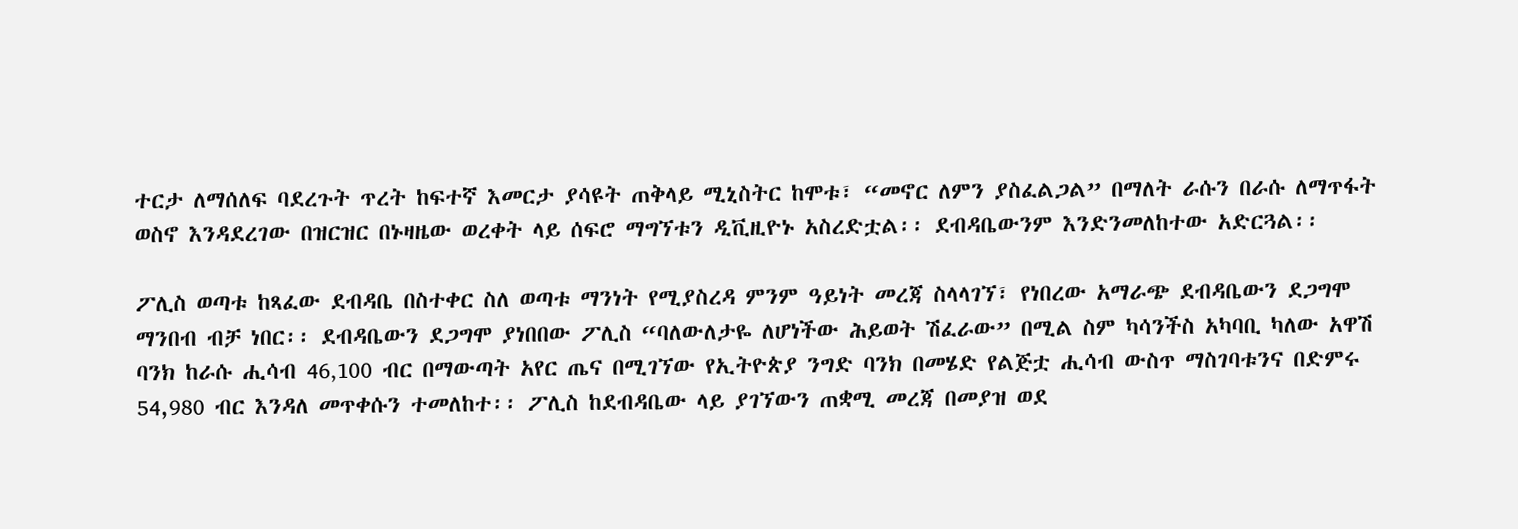ተርታ ለማሰለፍ ባደረጉት ጥረት ከፍተኛ እመርታ ያሳዩት ጠቅላይ ሚኒስትር ከሞቱ፣ “መኖር ለምን ያስፈልጋል” በማለት ራሱን በራሱ ለማጥፋት ወስኖ እንዳደረገው በዝርዝር በኑዛዜው ወረቀት ላይ ሰፍሮ ማግኘቱን ዲቪዚዮኑ አስረድቷል፡፡ ደብዳቤውንም እንድንመለከተው አድርጓል፡፡

ፖሊስ ወጣቱ ከጻፈው ደብዳቤ በስተቀር ስለ ወጣቱ ማንነት የሚያስረዳ ምንም ዓይነት መረጃ ስላላገኘ፣ የነበረው አማራጭ ደብዳቤውን ደጋግሞ ማንበብ ብቻ ነበር፡፡ ደብዳቤውን ደጋግሞ ያነበበው ፖሊስ “ባለውለታዬ ለሆነችው ሕይወት ሽፈራው” በሚል ስም ካሳንችስ አካባቢ ካለው አዋሽ ባንክ ከራሱ ሒሳብ 46‚100 ብር በማውጣት አየር ጤና በሚገኘው የኢትዮጵያ ንግድ ባንክ በመሄድ የልጅቷ ሒሳብ ውስጥ ማስገባቱንና በድምሩ 54,980 ብር እንዳለ መጥቀሱን ተመለከተ፡፡ ፖሊስ ከደብዳቤው ላይ ያገኘውን ጠቋሚ መረጃ በመያዝ ወደ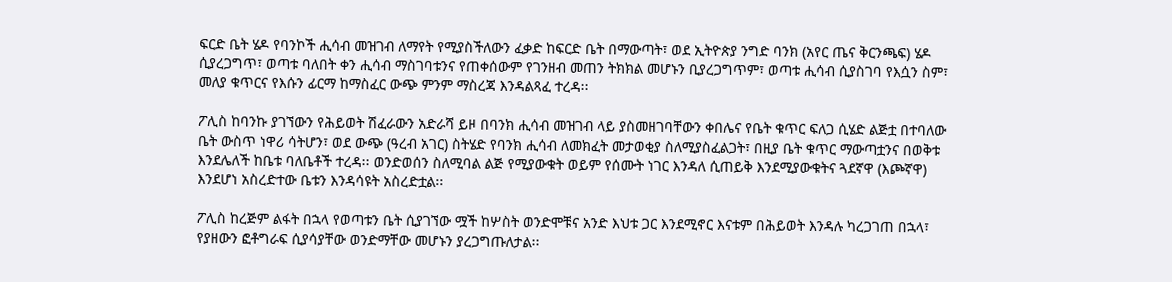ፍርድ ቤት ሄዶ የባንኮች ሒሳብ መዝገብ ለማየት የሚያስችለውን ፈቃድ ከፍርድ ቤት በማውጣት፣ ወደ ኢትዮጵያ ንግድ ባንክ (አየር ጤና ቅርንጫፍ) ሄዶ ሲያረጋግጥ፣ ወጣቱ ባለበት ቀን ሒሳብ ማስገባቱንና የጠቀሰውም የገንዘብ መጠን ትክክል መሆኑን ቢያረጋግጥም፣ ወጣቱ ሒሳብ ሲያስገባ የእሷን ስም፣ መለያ ቁጥርና የእሱን ፊርማ ከማስፈር ውጭ ምንም ማስረጃ እንዳልጻፈ ተረዳ፡፡

ፖሊስ ከባንኩ ያገኘውን የሕይወት ሽፈራውን አድራሻ ይዞ በባንክ ሒሳብ መዝገብ ላይ ያስመዘገባቸውን ቀበሌና የቤት ቁጥር ፍለጋ ሲሄድ ልጅቷ በተባለው ቤት ውስጥ ነዋሪ ሳትሆን፣ ወደ ውጭ (ዓረብ አገር) ስትሄድ የባንክ ሒሳብ ለመክፈት መታወቂያ ስለሚያስፈልጋት፣ በዚያ ቤት ቁጥር ማውጣቷንና በወቅቱ እንደሌለች ከቤቱ ባለቤቶች ተረዳ፡፡ ወንድወሰን ስለሚባል ልጅ የሚያውቁት ወይም የሰሙት ነገር እንዳለ ሲጠይቅ እንደሚያውቁትና ጓደኛዋ (እጮኛዋ) እንደሆነ አስረድተው ቤቱን እንዳሳዩት አስረድቷል፡፡

ፖሊስ ከረጅም ልፋት በኋላ የወጣቱን ቤት ሲያገኘው ሟች ከሦስት ወንድሞቹና አንድ እህቱ ጋር እንደሚኖር እናቱም በሕይወት እንዳሉ ካረጋገጠ በኋላ፣ የያዘውን ፎቶግራፍ ሲያሳያቸው ወንድማቸው መሆኑን ያረጋግጡለታል፡፡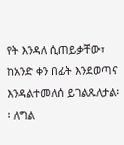የት እንዳለ ሲጠይቃቸው፣ ከአንድ ቀን በፊት እንደወጣና እንዳልተመለሰ ይገልጹለታል፡፡ ለግል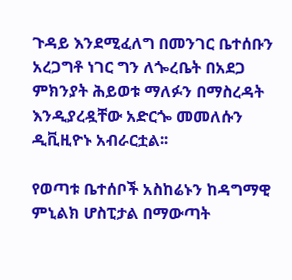ጉዳይ እንደሚፈለግ በመንገር ቤተሰቡን አረጋግቶ ነገር ግን ለጐረቤት በአደጋ ምክንያት ሕይወቱ ማለፉን በማስረዳት እንዲያረዷቸው አድርጐ መመለሱን ዲቪዚዮኑ አብራርቷል፡፡

የወጣቱ ቤተሰቦች አስከሬኑን ከዳግማዊ ምኒልክ ሆስፒታል በማውጣት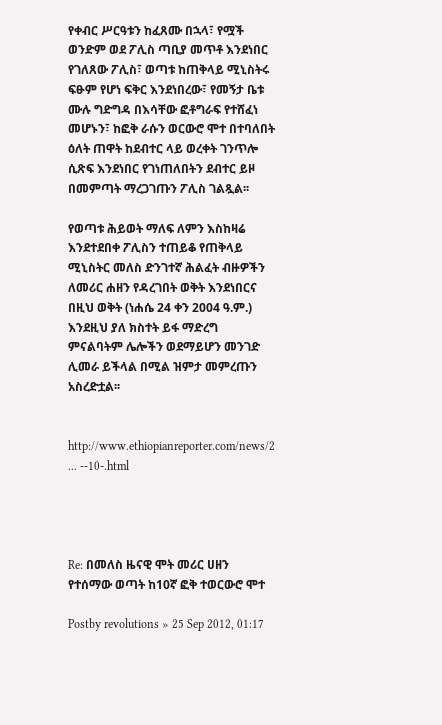የቀብር ሥርዓቱን ከፈጸሙ በኋላ፣ የሟች ወንድም ወደ ፖሊስ ጣቢያ መጥቶ እንደነበር የገለጸው ፖሊስ፣ ወጣቱ ከጠቅላይ ሚኒስትሩ ፍፁም የሆነ ፍቅር እንደነበረው፣ የመኝታ ቤቱ ሙሉ ግድግዳ በእሳቸው ፎቶግራፍ የተሸፈነ መሆኑን፣ ከፎቅ ራሱን ወርውሮ ሞተ በተባለበት ዕለት ጠዋት ከደብተር ላይ ወረቀት ገንጥሎ ሲጽፍ እንደነበር የገነጠለበትን ደብተር ይዞ በመምጣት ማረጋገጡን ፖሊስ ገልጿል፡፡

የወጣቱ ሕይወት ማለፍ ለምን እስከዛሬ እንደተደበቀ ፖሊስን ተጠይቆ የጠቅላይ ሚኒስትር መለስ ድንገተኛ ሕልፈት ብዙዎችን ለመሪር ሐዘን የዳረገበት ወቅት እንደነበርና በዚህ ወቅት (ነሐሴ 24 ቀን 2004 ዓ.ም.) እንደዚህ ያለ ክስተት ይፋ ማድረግ ምናልባትም ሌሎችን ወደማይሆን መንገድ ሊመራ ይችላል በሚል ዝምታ መምረጡን አስረድቷል፡፡


http://www.ethiopianreporter.com/news/2 ... --10-.html




Re: በመለስ ዜናዊ ሞት መሪር ሀዘን የተሰማው ወጣት ከ10ኛ ፎቅ ተወርውሮ ሞተ

Postby revolutions » 25 Sep 2012, 01:17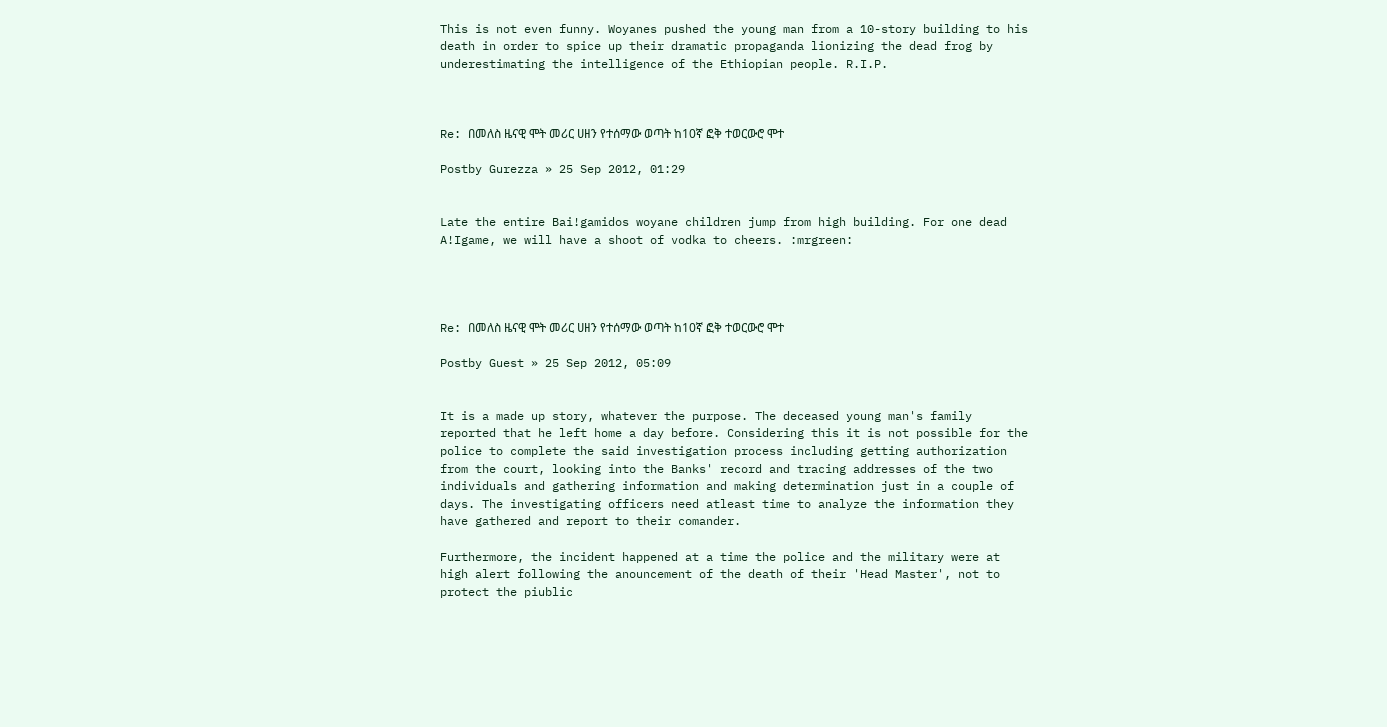This is not even funny. Woyanes pushed the young man from a 10-story building to his death in order to spice up their dramatic propaganda lionizing the dead frog by underestimating the intelligence of the Ethiopian people. R.I.P.



Re: በመለስ ዜናዊ ሞት መሪር ሀዘን የተሰማው ወጣት ከ10ኛ ፎቅ ተወርውሮ ሞተ

Postby Gurezza » 25 Sep 2012, 01:29


Late the entire Bai!gamidos woyane children jump from high building. For one dead A!Igame, we will have a shoot of vodka to cheers. :mrgreen:




Re: በመለስ ዜናዊ ሞት መሪር ሀዘን የተሰማው ወጣት ከ10ኛ ፎቅ ተወርውሮ ሞተ

Postby Guest » 25 Sep 2012, 05:09


It is a made up story, whatever the purpose. The deceased young man's family reported that he left home a day before. Considering this it is not possible for the police to complete the said investigation process including getting authorization from the court, looking into the Banks' record and tracing addresses of the two individuals and gathering information and making determination just in a couple of days. The investigating officers need atleast time to analyze the information they have gathered and report to their comander.

Furthermore, the incident happened at a time the police and the military were at high alert following the anouncement of the death of their 'Head Master', not to protect the piublic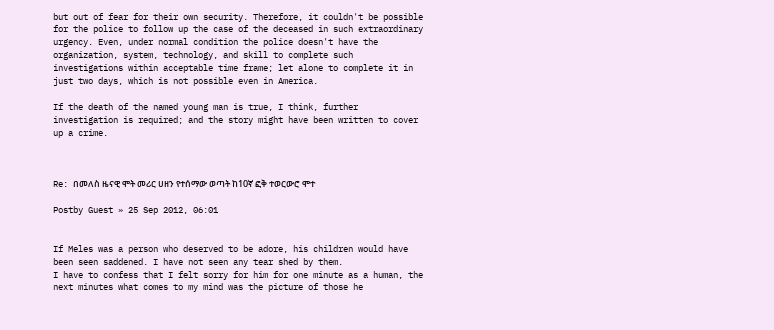but out of fear for their own security. Therefore, it couldn't be possible for the police to follow up the case of the deceased in such extraordinary urgency. Even, under normal condition the police doesn't have the organization, system, technology, and skill to complete such investigations within acceptable time frame; let alone to complete it in just two days, which is not possible even in America.

If the death of the named young man is true, I think, further investigation is required; and the story might have been written to cover up a crime.



Re: በመለስ ዜናዊ ሞት መሪር ሀዘን የተሰማው ወጣት ከ10ኛ ፎቅ ተወርውሮ ሞተ

Postby Guest » 25 Sep 2012, 06:01


If Meles was a person who deserved to be adore, his children would have been seen saddened. I have not seen any tear shed by them.
I have to confess that I felt sorry for him for one minute as a human, the next minutes what comes to my mind was the picture of those he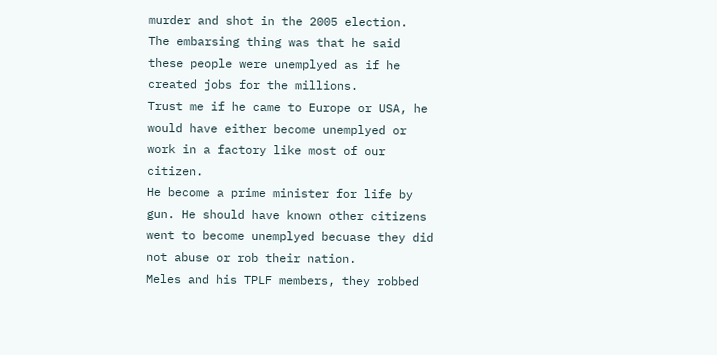murder and shot in the 2005 election.
The embarsing thing was that he said these people were unemplyed as if he created jobs for the millions.
Trust me if he came to Europe or USA, he would have either become unemplyed or work in a factory like most of our citizen.
He become a prime minister for life by gun. He should have known other citizens went to become unemplyed becuase they did not abuse or rob their nation.
Meles and his TPLF members, they robbed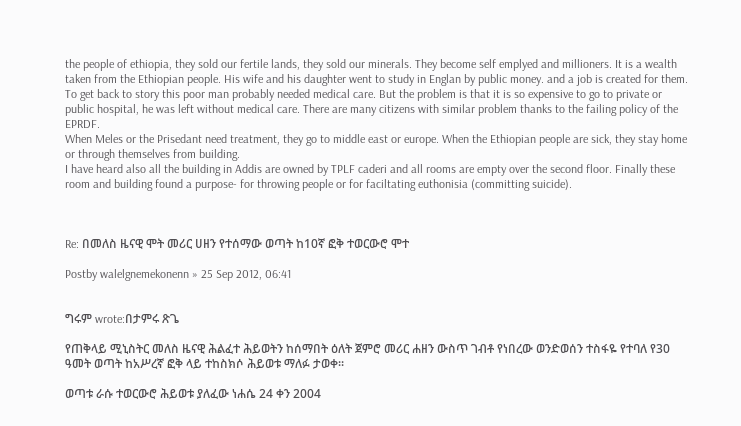the people of ethiopia, they sold our fertile lands, they sold our minerals. They become self emplyed and millioners. It is a wealth taken from the Ethiopian people. His wife and his daughter went to study in Englan by public money. and a job is created for them.
To get back to story this poor man probably needed medical care. But the problem is that it is so expensive to go to private or public hospital, he was left without medical care. There are many citizens with similar problem thanks to the failing policy of the EPRDF.
When Meles or the Prisedant need treatment, they go to middle east or europe. When the Ethiopian people are sick, they stay home or through themselves from building.
I have heard also all the building in Addis are owned by TPLF caderi and all rooms are empty over the second floor. Finally these room and building found a purpose- for throwing people or for faciltating euthonisia (committing suicide).



Re: በመለስ ዜናዊ ሞት መሪር ሀዘን የተሰማው ወጣት ከ10ኛ ፎቅ ተወርውሮ ሞተ

Postby walelgnemekonenn » 25 Sep 2012, 06:41


ግሩም wrote:በታምሩ ጽጌ

የጠቅላይ ሚኒስትር መለስ ዜናዊ ሕልፈተ ሕይወትን ከሰማበት ዕለት ጀምሮ መሪር ሐዘን ውስጥ ገብቶ የነበረው ወንድወሰን ተስፋዬ የተባለ የ30 ዓመት ወጣት ከአሥረኛ ፎቅ ላይ ተከስክሶ ሕይወቱ ማለፉ ታወቀ፡፡

ወጣቱ ራሱ ተወርውሮ ሕይወቱ ያለፈው ነሐሴ 24 ቀን 2004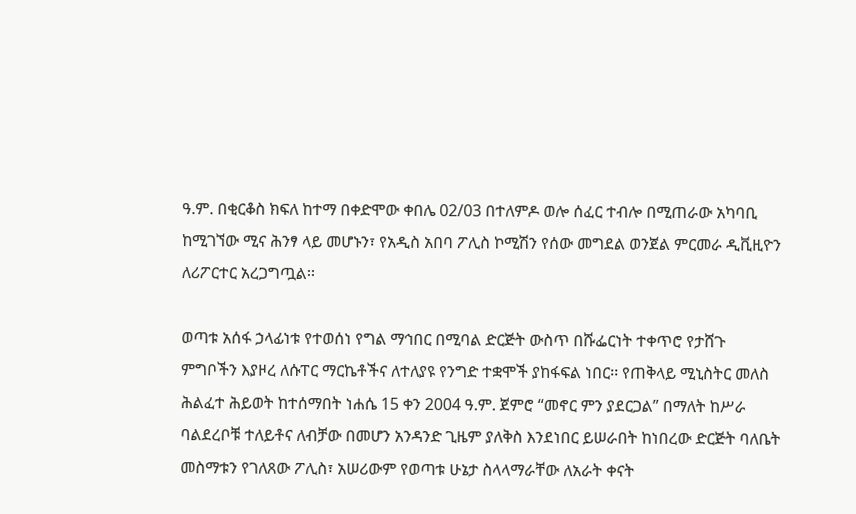ዓ.ም. በቂርቆስ ክፍለ ከተማ በቀድሞው ቀበሌ 02/03 በተለምዶ ወሎ ሰፈር ተብሎ በሚጠራው አካባቢ ከሚገኘው ሚና ሕንፃ ላይ መሆኑን፣ የአዲስ አበባ ፖሊስ ኮሚሽን የሰው መግደል ወንጀል ምርመራ ዲቪዚዮን ለሪፖርተር አረጋግጧል፡፡

ወጣቱ አሰፋ ኃላፊነቱ የተወሰነ የግል ማኅበር በሚባል ድርጅት ውስጥ በሹፌርነት ተቀጥሮ የታሸጉ ምግቦችን እያዞረ ለሱፐር ማርኬቶችና ለተለያዩ የንግድ ተቋሞች ያከፋፍል ነበር፡፡ የጠቅላይ ሚኒስትር መለስ ሕልፈተ ሕይወት ከተሰማበት ነሐሴ 15 ቀን 2004 ዓ.ም. ጀምሮ “መኖር ምን ያደርጋል” በማለት ከሥራ ባልደረቦቹ ተለይቶና ለብቻው በመሆን አንዳንድ ጊዜም ያለቅስ እንደነበር ይሠራበት ከነበረው ድርጅት ባለቤት መስማቱን የገለጸው ፖሊስ፣ አሠሪውም የወጣቱ ሁኔታ ስላላማራቸው ለአራት ቀናት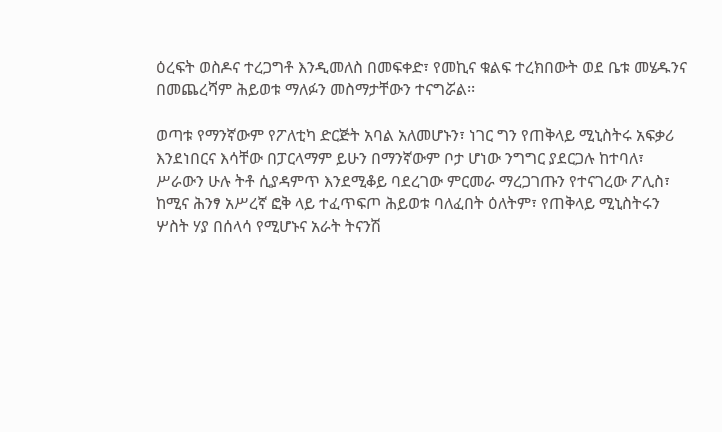ዕረፍት ወስዶና ተረጋግቶ እንዲመለስ በመፍቀድ፣ የመኪና ቁልፍ ተረክበውት ወደ ቤቱ መሄዱንና በመጨረሻም ሕይወቱ ማለፉን መስማታቸውን ተናግሯል፡፡

ወጣቱ የማንኛውም የፖለቲካ ድርጅት አባል አለመሆኑን፣ ነገር ግን የጠቅላይ ሚኒስትሩ አፍቃሪ እንደነበርና እሳቸው በፓርላማም ይሁን በማንኛውም ቦታ ሆነው ንግግር ያደርጋሉ ከተባለ፣ ሥራውን ሁሉ ትቶ ሲያዳምጥ እንደሚቆይ ባደረገው ምርመራ ማረጋገጡን የተናገረው ፖሊስ፣ ከሚና ሕንፃ አሥረኛ ፎቅ ላይ ተፈጥፍጦ ሕይወቱ ባለፈበት ዕለትም፣ የጠቅላይ ሚኒስትሩን ሦስት ሃያ በሰላሳ የሚሆኑና አራት ትናንሽ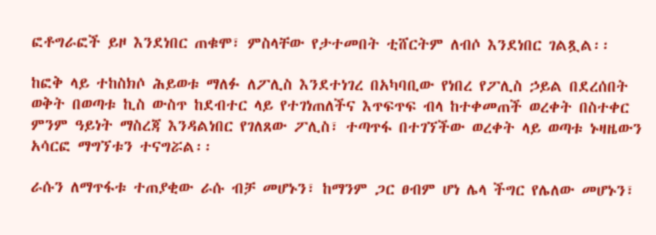ፎቶግራፎች ይዞ እንደነበር ጠቁሞ፣ ምስላቸው የታተመበት ቲሸርትም ለብሶ እንደነበር ገልጿል፡፡

ከፎቅ ላይ ተከስክሶ ሕይወቱ ማለፉ ለፖሊስ እንደተነገረ በአካባቢው የነበረ የፖሊስ ኃይል በደረሰበት ወቅት በወጣቱ ኪስ ውስጥ ከደብተር ላይ የተገነጠለችና እጥፍጥፍ ብላ ከተቀመጠች ወረቀት በስተቀር ምንም ዓይነት ማስረጃ እንዳልነበር የገለጸው ፖሊስ፣ ተጣጥፋ በተገኘችው ወረቀት ላይ ወጣቱ ኑዛዜውን አሳርፎ ማግኘቱን ተናግሯል፡፡

ራሱን ለማጥፋቱ ተጠያቂው ራሱ ብቻ መሆኑን፣ ከማንም ጋር ፀብም ሆነ ሌላ ችግር የሌለው መሆኑን፣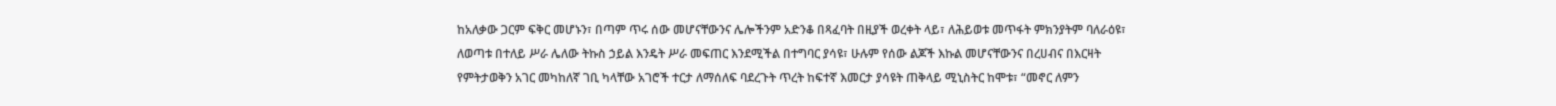ከአለቃው ጋርም ፍቅር መሆኑን፣ በጣም ጥሩ ሰው መሆናቸውንና ሌሎችንም አድንቆ በጻፈባት በዚያች ወረቀት ላይ፣ ለሕይወቱ መጥፋት ምክንያትም ባለራዕዩ፣ ለወጣቱ በተለይ ሥራ ሌለው ትኩስ ኃይል እንዴት ሥራ መፍጠር እንደሚችል በተግባር ያሳዩ፣ ሁሉም የሰው ልጆች እኩል መሆናቸውንና በረሀብና በእርዛት የምትታወቅን አገር መካከለኛ ገቢ ካላቸው አገሮች ተርታ ለማሰለፍ ባደረጉት ጥረት ከፍተኛ እመርታ ያሳዩት ጠቅላይ ሚኒስትር ከሞቱ፣ “መኖር ለምን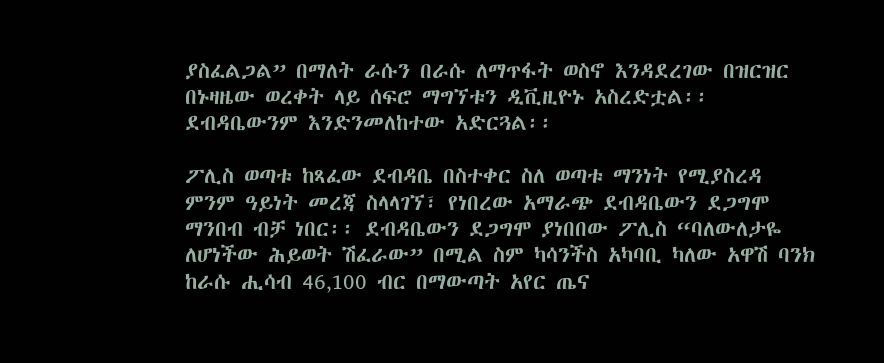ያስፈልጋል” በማለት ራሱን በራሱ ለማጥፋት ወስኖ እንዳደረገው በዝርዝር በኑዛዜው ወረቀት ላይ ሰፍሮ ማግኘቱን ዲቪዚዮኑ አስረድቷል፡፡ ደብዳቤውንም እንድንመለከተው አድርጓል፡፡

ፖሊስ ወጣቱ ከጻፈው ደብዳቤ በስተቀር ስለ ወጣቱ ማንነት የሚያስረዳ ምንም ዓይነት መረጃ ስላላገኘ፣ የነበረው አማራጭ ደብዳቤውን ደጋግሞ ማንበብ ብቻ ነበር፡፡ ደብዳቤውን ደጋግሞ ያነበበው ፖሊስ “ባለውለታዬ ለሆነችው ሕይወት ሽፈራው” በሚል ስም ካሳንችስ አካባቢ ካለው አዋሽ ባንክ ከራሱ ሒሳብ 46‚100 ብር በማውጣት አየር ጤና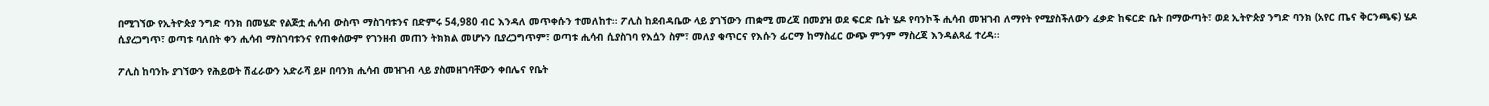በሚገኘው የኢትዮጵያ ንግድ ባንክ በመሄድ የልጅቷ ሒሳብ ውስጥ ማስገባቱንና በድምሩ 54,980 ብር እንዳለ መጥቀሱን ተመለከተ፡፡ ፖሊስ ከደብዳቤው ላይ ያገኘውን ጠቋሚ መረጃ በመያዝ ወደ ፍርድ ቤት ሄዶ የባንኮች ሒሳብ መዝገብ ለማየት የሚያስችለውን ፈቃድ ከፍርድ ቤት በማውጣት፣ ወደ ኢትዮጵያ ንግድ ባንክ (አየር ጤና ቅርንጫፍ) ሄዶ ሲያረጋግጥ፣ ወጣቱ ባለበት ቀን ሒሳብ ማስገባቱንና የጠቀሰውም የገንዘብ መጠን ትክክል መሆኑን ቢያረጋግጥም፣ ወጣቱ ሒሳብ ሲያስገባ የእሷን ስም፣ መለያ ቁጥርና የእሱን ፊርማ ከማስፈር ውጭ ምንም ማስረጃ እንዳልጻፈ ተረዳ፡፡

ፖሊስ ከባንኩ ያገኘውን የሕይወት ሽፈራውን አድራሻ ይዞ በባንክ ሒሳብ መዝገብ ላይ ያስመዘገባቸውን ቀበሌና የቤት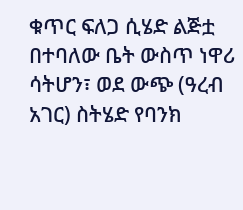ቁጥር ፍለጋ ሲሄድ ልጅቷ በተባለው ቤት ውስጥ ነዋሪ ሳትሆን፣ ወደ ውጭ (ዓረብ አገር) ስትሄድ የባንክ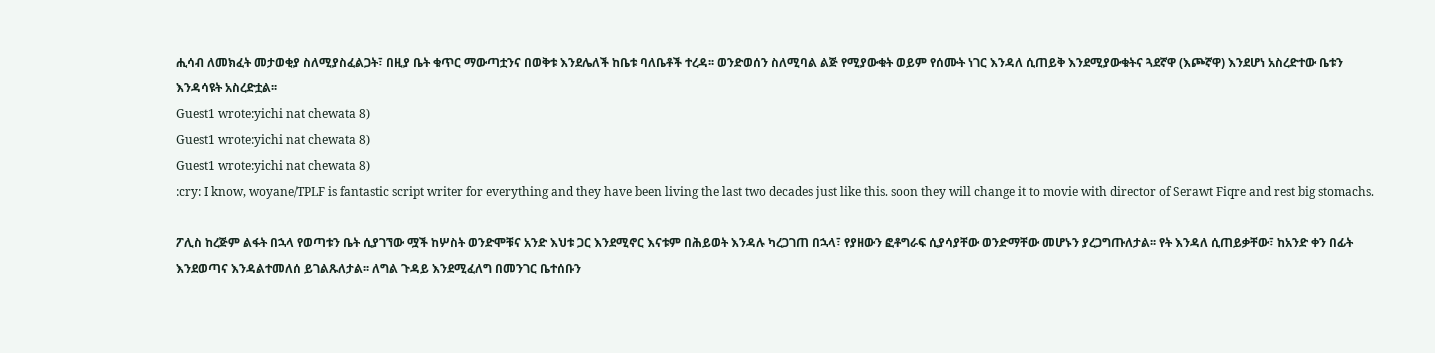ሒሳብ ለመክፈት መታወቂያ ስለሚያስፈልጋት፣ በዚያ ቤት ቁጥር ማውጣቷንና በወቅቱ እንደሌለች ከቤቱ ባለቤቶች ተረዳ፡፡ ወንድወሰን ስለሚባል ልጅ የሚያውቁት ወይም የሰሙት ነገር እንዳለ ሲጠይቅ እንደሚያውቁትና ጓደኛዋ (እጮኛዋ) እንደሆነ አስረድተው ቤቱን እንዳሳዩት አስረድቷል፡፡
Guest1 wrote:yichi nat chewata 8)
Guest1 wrote:yichi nat chewata 8)
Guest1 wrote:yichi nat chewata 8)
:cry: I know, woyane/TPLF is fantastic script writer for everything and they have been living the last two decades just like this. soon they will change it to movie with director of Serawt Fiqre and rest big stomachs.

ፖሊስ ከረጅም ልፋት በኋላ የወጣቱን ቤት ሲያገኘው ሟች ከሦስት ወንድሞቹና አንድ እህቱ ጋር እንደሚኖር እናቱም በሕይወት እንዳሉ ካረጋገጠ በኋላ፣ የያዘውን ፎቶግራፍ ሲያሳያቸው ወንድማቸው መሆኑን ያረጋግጡለታል፡፡ የት እንዳለ ሲጠይቃቸው፣ ከአንድ ቀን በፊት እንደወጣና እንዳልተመለሰ ይገልጹለታል፡፡ ለግል ጉዳይ እንደሚፈለግ በመንገር ቤተሰቡን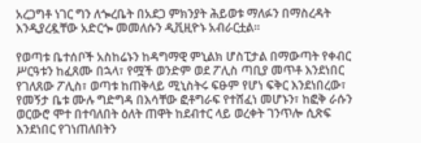አረጋግቶ ነገር ግን ለጐረቤት በአደጋ ምክንያት ሕይወቱ ማለፉን በማስረዳት እንዲያረዷቸው አድርጐ መመለሱን ዲቪዚዮኑ አብራርቷል፡፡

የወጣቱ ቤተሰቦች አስከሬኑን ከዳግማዊ ምኒልክ ሆስፒታል በማውጣት የቀብር ሥርዓቱን ከፈጸሙ በኋላ፣ የሟች ወንድም ወደ ፖሊስ ጣቢያ መጥቶ እንደነበር የገለጸው ፖሊስ፣ ወጣቱ ከጠቅላይ ሚኒስትሩ ፍፁም የሆነ ፍቅር እንደነበረው፣ የመኝታ ቤቱ ሙሉ ግድግዳ በእሳቸው ፎቶግራፍ የተሸፈነ መሆኑን፣ ከፎቅ ራሱን ወርውሮ ሞተ በተባለበት ዕለት ጠዋት ከደብተር ላይ ወረቀት ገንጥሎ ሲጽፍ እንደነበር የገነጠለበትን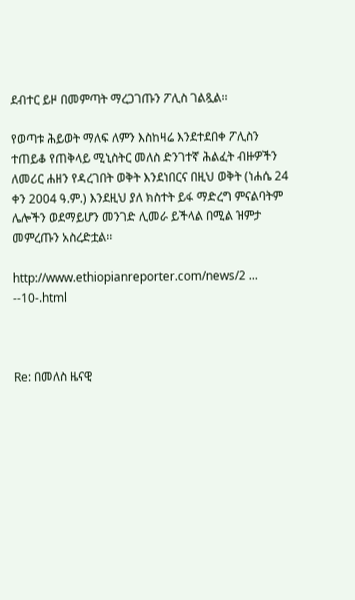ደብተር ይዞ በመምጣት ማረጋገጡን ፖሊስ ገልጿል፡፡

የወጣቱ ሕይወት ማለፍ ለምን እስከዛሬ እንደተደበቀ ፖሊስን ተጠይቆ የጠቅላይ ሚኒስትር መለስ ድንገተኛ ሕልፈት ብዙዎችን ለመሪር ሐዘን የዳረገበት ወቅት እንደነበርና በዚህ ወቅት (ነሐሴ 24 ቀን 2004 ዓ.ም.) እንደዚህ ያለ ክስተት ይፋ ማድረግ ምናልባትም ሌሎችን ወደማይሆን መንገድ ሊመራ ይችላል በሚል ዝምታ መምረጡን አስረድቷል፡፡

http://www.ethiopianreporter.com/news/2 ... --10-.html



Re: በመለስ ዜናዊ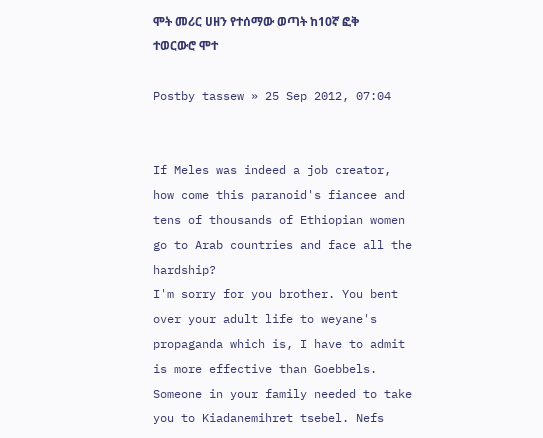ሞት መሪር ሀዘን የተሰማው ወጣት ከ10ኛ ፎቅ ተወርውሮ ሞተ

Postby tassew » 25 Sep 2012, 07:04


If Meles was indeed a job creator, how come this paranoid's fiancee and tens of thousands of Ethiopian women go to Arab countries and face all the hardship?
I'm sorry for you brother. You bent over your adult life to weyane's propaganda which is, I have to admit is more effective than Goebbels. Someone in your family needed to take you to Kiadanemihret tsebel. Nefs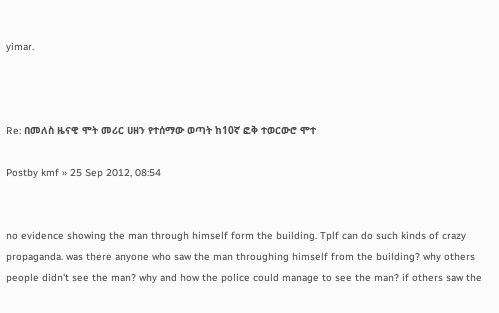yimar.



Re: በመለስ ዜናዊ ሞት መሪር ሀዘን የተሰማው ወጣት ከ10ኛ ፎቅ ተወርውሮ ሞተ

Postby kmf » 25 Sep 2012, 08:54


no evidence showing the man through himself form the building. Tplf can do such kinds of crazy propaganda. was there anyone who saw the man throughing himself from the building? why others people didn't see the man? why and how the police could manage to see the man? if others saw the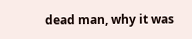dead man, why it was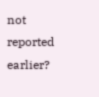not reported earlier?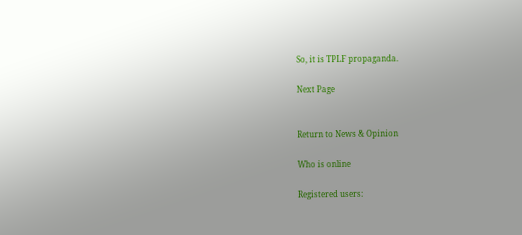So, it is TPLF propaganda.

Next Page


Return to News & Opinion

Who is online

Registered users: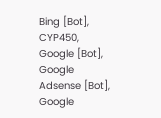Bing [Bot], CYP450, Google [Bot], Google Adsense [Bot], Google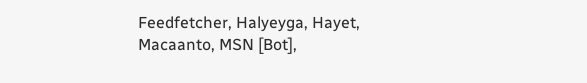Feedfetcher, Halyeyga, Hayet, Macaanto, MSN [Bot],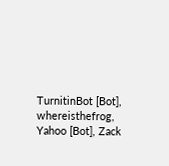TurnitinBot [Bot], whereisthefrog, Yahoo [Bot], Zack